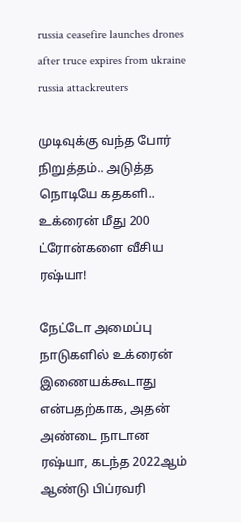russia ceasefire launches drones after truce expires from ukraine
russia attackreuters

முடிவுக்கு வந்த போர் நிறுத்தம்.. அடுத்த நொடியே கதகளி.. உக்ரைன் மீது 200 ட்ரோன்களை வீசிய ரஷ்யா!

நேட்டோ அமைப்பு நாடுகளில் உக்ரைன் இணையக்கூடாது என்பதற்காக, அதன் அண்டை நாடான ரஷ்யா, கடந்த 2022ஆம் ஆண்டு பிப்ரவரி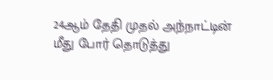24ஆம் தேதி முதல் அந்நாட்டின் மீது போர் தொடுத்து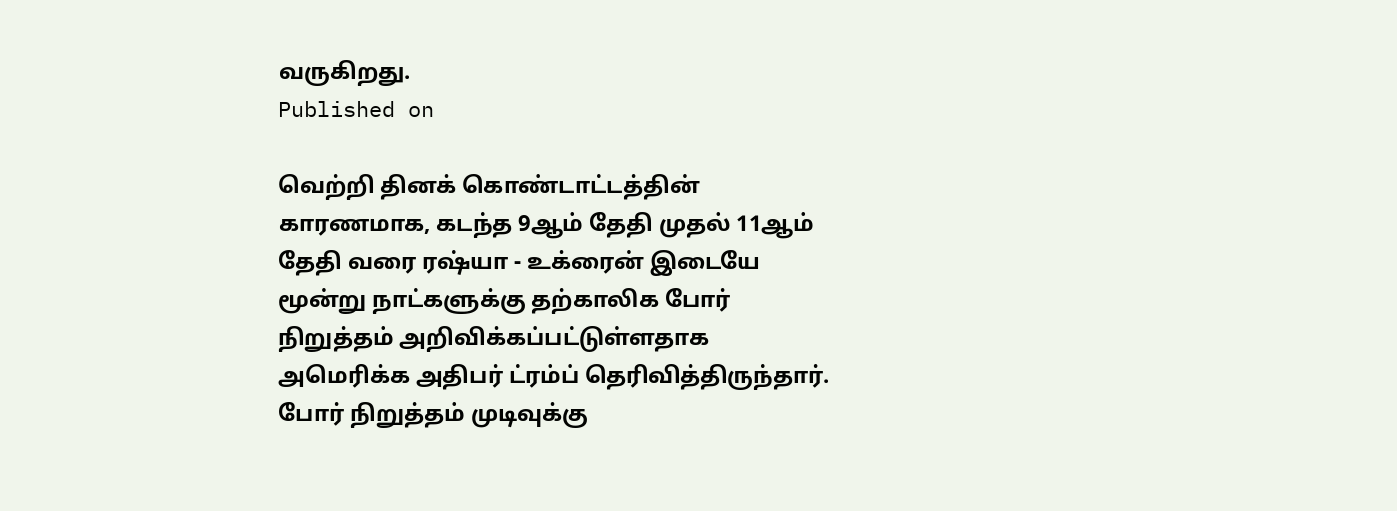வருகிறது.
Published on

வெற்றி தினக் கொண்டாட்டத்தின் காரணமாக, கடந்த 9ஆம் தேதி முதல் 11ஆம் தேதி வரை ரஷ்யா - உக்ரைன் இடையே மூன்று நாட்களுக்கு தற்காலிக போர் நிறுத்தம் அறிவிக்கப்பட்டுள்ளதாக அமெரிக்க அதிபர் ட்ரம்ப் தெரிவித்திருந்தார். போர் நிறுத்தம் முடிவுக்கு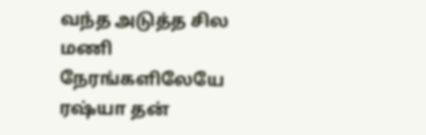வந்த அடுத்த சில மணி நேரங்களிலேயே ரஷ்யா தன்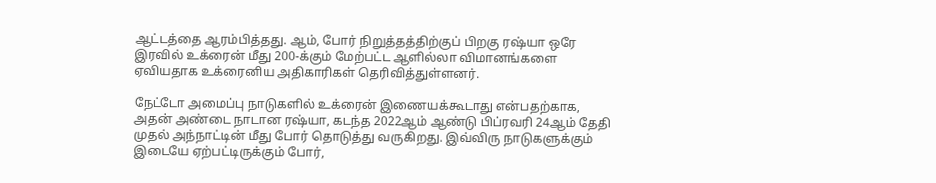ஆட்டத்தை ஆரம்பித்தது. ஆம், போர் நிறுத்தத்திற்குப் பிறகு ரஷ்யா ஒரே இரவில் உக்ரைன் மீது 200-க்கும் மேற்பட்ட ஆளில்லா விமானங்களை ஏவியதாக உக்ரைனிய அதிகாரிகள் தெரிவித்துள்ளனர்.

நேட்டோ அமைப்பு நாடுகளில் உக்ரைன் இணையக்கூடாது என்பதற்காக, அதன் அண்டை நாடான ரஷ்யா, கடந்த 2022ஆம் ஆண்டு பிப்ரவரி 24ஆம் தேதி முதல் அந்நாட்டின் மீது போர் தொடுத்து வருகிறது. இவ்விரு நாடுகளுக்கும் இடையே ஏற்பட்டிருக்கும் போர்,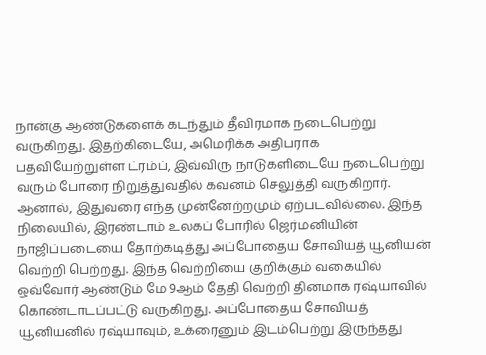நான்கு ஆண்டுகளைக் கடந்தும் தீவிரமாக நடைபெற்று வருகிறது. இதற்கிடையே, அமெரிக்க அதிபராக பதவியேற்றுள்ள ட்ரம்ப், இவ்விரு நாடுகளிடையே நடைபெற்று வரும் போரை நிறுத்துவதில் கவனம் செலுத்தி வருகிறார். ஆனால், இதுவரை எந்த முன்னேற்றமும் ஏற்படவில்லை. இந்த நிலையில், இரண்டாம் உலகப் போரில் ஜெர்மனியின் நாஜிப்படையை தோற்கடித்து அப்போதைய சோவியத் யூனியன் வெற்றி பெற்றது. இந்த வெற்றியை குறிக்கும் வகையில் ஒவ்வோர் ஆண்டும் மே 9ஆம் தேதி வெற்றி தினமாக ரஷ்யாவில் கொண்டாடப்பட்டு வருகிறது. அப்போதைய சோவியத் யூனியனில் ரஷ்யாவும், உக்ரைனும் இடம்பெற்று இருந்தது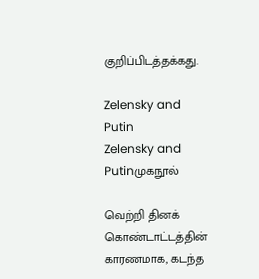குறிப்பிடத்தக்கது.

Zelensky and Putin
Zelensky and Putinமுகநூல்

வெற்றி தினக் கொண்டாட்டத்தின் காரணமாக, கடந்த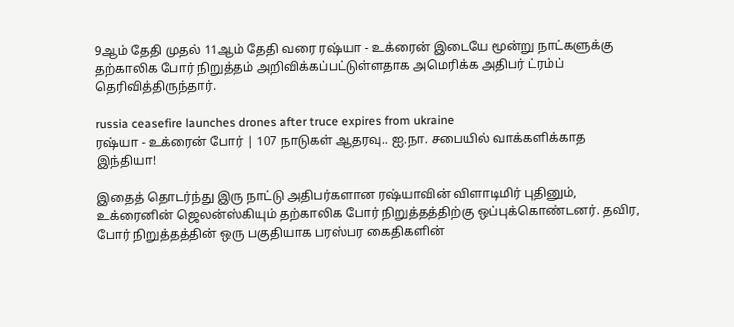9ஆம் தேதி முதல் 11ஆம் தேதி வரை ரஷ்யா - உக்ரைன் இடையே மூன்று நாட்களுக்கு தற்காலிக போர் நிறுத்தம் அறிவிக்கப்பட்டுள்ளதாக அமெரிக்க அதிபர் ட்ரம்ப் தெரிவித்திருந்தார்.

russia ceasefire launches drones after truce expires from ukraine
ரஷ்யா - உக்ரைன் போர் | 107 நாடுகள் ஆதரவு.. ஐ.நா. சபையில் வாக்களிக்காத இந்தியா!

இதைத் தொடர்ந்து இரு நாட்டு அதிபர்களான ரஷ்யாவின் விளாடிமிர் புதினும், உக்ரைனின் ஜெலன்ஸ்கியும் தற்காலிக போர் நிறுத்தத்திற்கு ஒப்புக்கொண்டனர். தவிர, போர் நிறுத்தத்தின் ஒரு பகுதியாக பரஸ்பர கைதிகளின்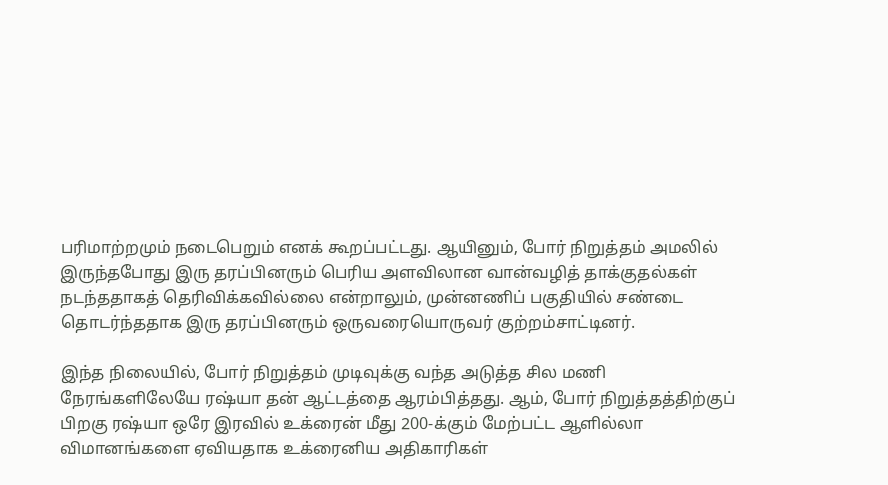பரிமாற்றமும் நடைபெறும் எனக் கூறப்பட்டது. ஆயினும், போர் நிறுத்தம் அமலில் இருந்தபோது இரு தரப்பினரும் பெரிய அளவிலான வான்வழித் தாக்குதல்கள் நடந்ததாகத் தெரிவிக்கவில்லை என்றாலும், முன்னணிப் பகுதியில் சண்டை தொடர்ந்ததாக இரு தரப்பினரும் ஒருவரையொருவர் குற்றம்சாட்டினர்.

இந்த நிலையில், போர் நிறுத்தம் முடிவுக்கு வந்த அடுத்த சில மணி நேரங்களிலேயே ரஷ்யா தன் ஆட்டத்தை ஆரம்பித்தது. ஆம், போர் நிறுத்தத்திற்குப் பிறகு ரஷ்யா ஒரே இரவில் உக்ரைன் மீது 200-க்கும் மேற்பட்ட ஆளில்லா விமானங்களை ஏவியதாக உக்ரைனிய அதிகாரிகள்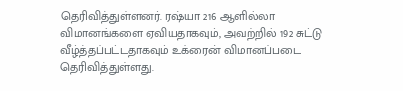தெரிவித்துள்ளனர். ரஷ்யா 216 ஆளில்லா விமானங்களை ஏவியதாகவும், அவற்றில் 192 சுட்டு வீழ்த்தப்பட்டதாகவும் உக்ரைன் விமானப்படை தெரிவித்துள்ளது.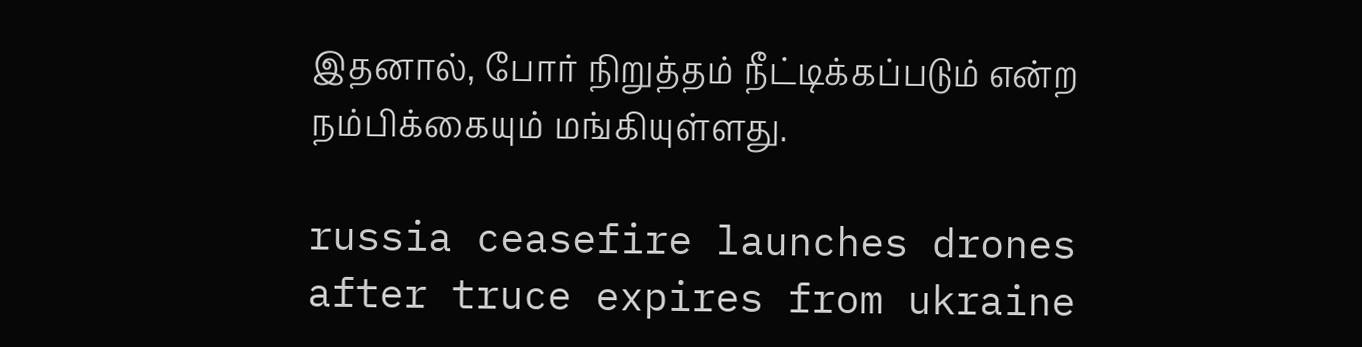இதனால், போர் நிறுத்தம் நீட்டிக்கப்படும் என்ற நம்பிக்கையும் மங்கியுள்ளது.

russia ceasefire launches drones after truce expires from ukraine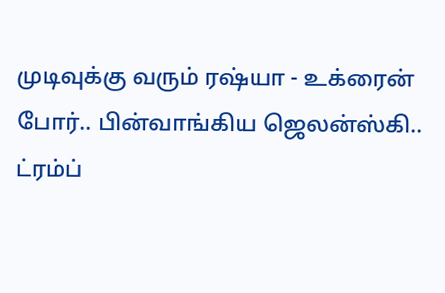முடிவுக்கு வரும் ரஷ்யா - உக்ரைன் போர்.. பின்வாங்கிய ஜெலன்ஸ்கி.. ட்ரம்ப்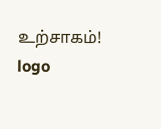உற்சாகம்!
logo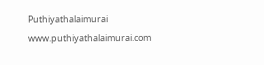Puthiyathalaimurai
www.puthiyathalaimurai.com